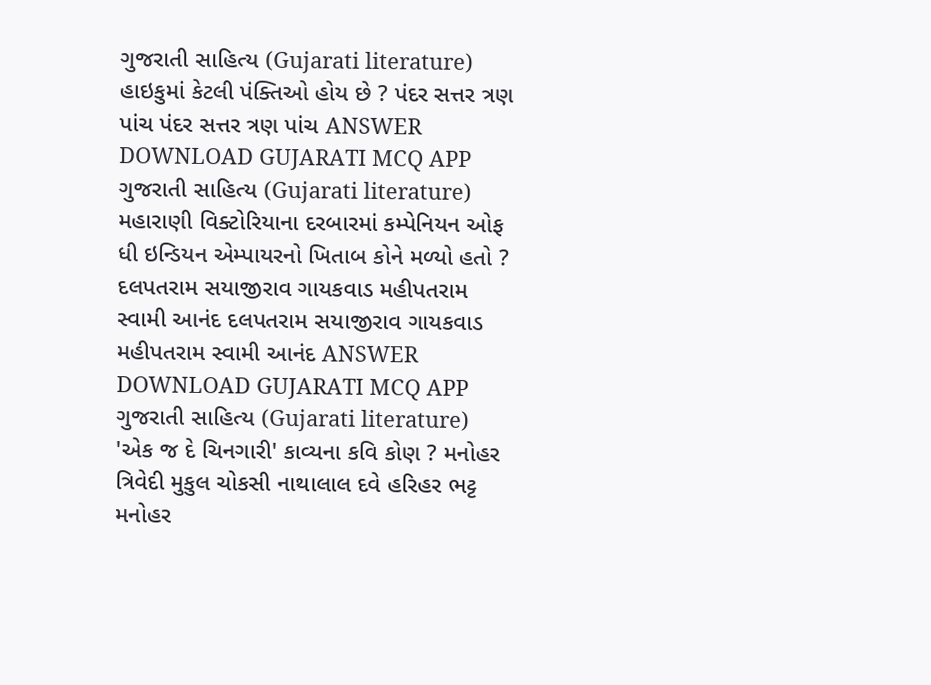ગુજરાતી સાહિત્ય (Gujarati literature) હાઇકુમાં કેટલી પંક્તિઓ હોય છે ? પંદર સત્તર ત્રણ પાંચ પંદર સત્તર ત્રણ પાંચ ANSWER DOWNLOAD GUJARATI MCQ APP
ગુજરાતી સાહિત્ય (Gujarati literature) મહારાણી વિક્ટોરિયાના દરબારમાં કમ્પેનિયન ઓફ ધી ઇન્ડિયન એમ્પાયરનો ખિતાબ કોને મળ્યો હતો ? દલપતરામ સયાજીરાવ ગાયકવાડ મહીપતરામ સ્વામી આનંદ દલપતરામ સયાજીરાવ ગાયકવાડ મહીપતરામ સ્વામી આનંદ ANSWER DOWNLOAD GUJARATI MCQ APP
ગુજરાતી સાહિત્ય (Gujarati literature) 'એક જ દે ચિનગારી' કાવ્યના કવિ કોણ ? મનોહર ત્રિવેદી મુકુલ ચોકસી નાથાલાલ દવે હરિહર ભટ્ટ મનોહર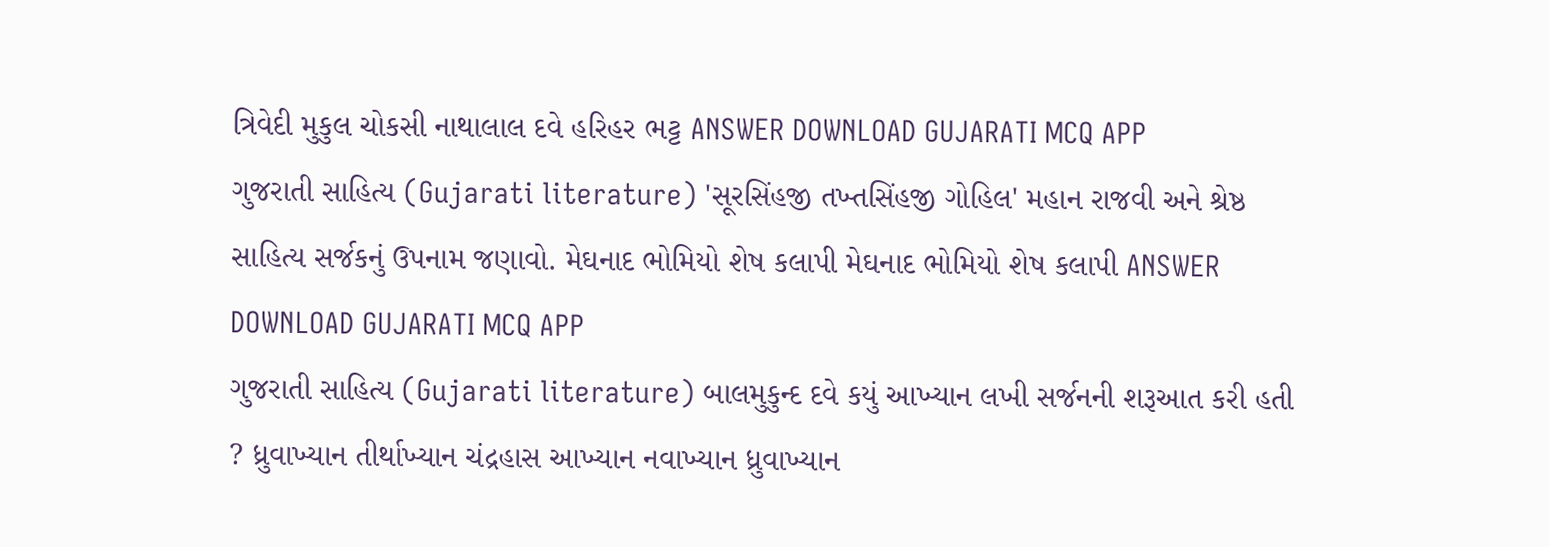ત્રિવેદી મુકુલ ચોકસી નાથાલાલ દવે હરિહર ભટ્ટ ANSWER DOWNLOAD GUJARATI MCQ APP
ગુજરાતી સાહિત્ય (Gujarati literature) 'સૂરસિંહજી તખ્તસિંહજી ગોહિલ' મહાન રાજવી અને શ્રેષ્ઠ સાહિત્ય સર્જકનું ઉપનામ જણાવો. મેઘનાદ ભોમિયો શેષ કલાપી મેઘનાદ ભોમિયો શેષ કલાપી ANSWER DOWNLOAD GUJARATI MCQ APP
ગુજરાતી સાહિત્ય (Gujarati literature) બાલમુકુન્દ દવે કયું આખ્યાન લખી સર્જનની શરૂઆત કરી હતી ? ધ્રુવાખ્યાન તીર્થાખ્યાન ચંદ્રહાસ આખ્યાન નવાખ્યાન ધ્રુવાખ્યાન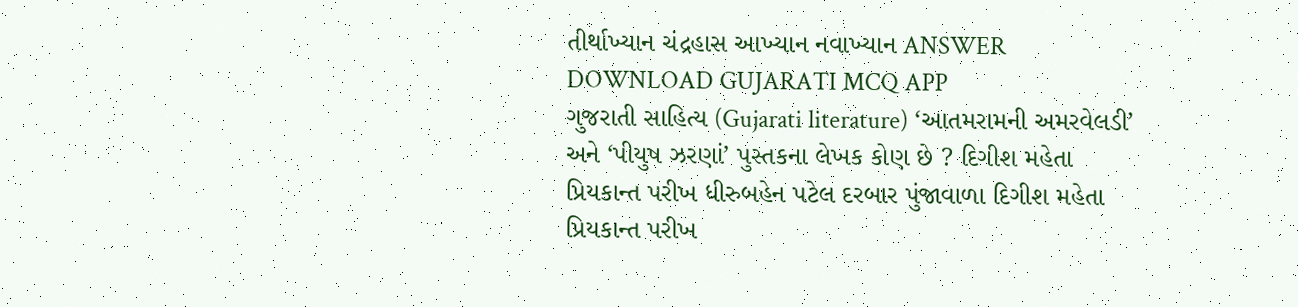તીર્થાખ્યાન ચંદ્રહાસ આખ્યાન નવાખ્યાન ANSWER DOWNLOAD GUJARATI MCQ APP
ગુજરાતી સાહિત્ય (Gujarati literature) ‘આતમરામની અમરવેલડી’ અને ‘પીયુષ ઝરણાં’ પુસ્તકના લેખક કોણ છે ? દિગીશ મહેતા પ્રિયકાન્ત પરીખ ધીરુબહેન પટેલ દરબાર પુંજાવાળા દિગીશ મહેતા પ્રિયકાન્ત પરીખ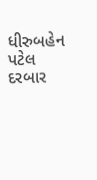ધીરુબહેન પટેલ દરબાર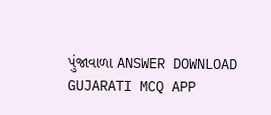પુંજાવાળા ANSWER DOWNLOAD GUJARATI MCQ APP